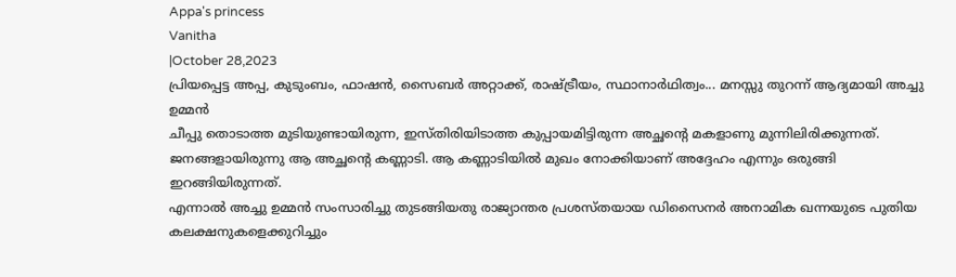Appa's princess
Vanitha
|October 28,2023
പ്രിയപ്പെട്ട അപ്പ, കുടുംബം, ഫാഷൻ, സൈബർ അറ്റാക്ക്, രാഷ്ട്രീയം, സ്ഥാനാർഥിത്വം... മനസ്സു തുറന്ന് ആദ്യമായി അച്ചു ഉമ്മൻ
ചീപ്പു തൊടാത്ത മുടിയുണ്ടായിരുന്ന, ഇസ്തിരിയിടാത്ത കുപ്പായമിട്ടിരുന്ന അച്ഛന്റെ മകളാണു മുന്നിലിരിക്കുന്നത്. ജനങ്ങളായിരുന്നു ആ അച്ഛന്റെ കണ്ണാടി. ആ കണ്ണാടിയിൽ മുഖം നോക്കിയാണ് അദ്ദേഹം എന്നും ഒരുങ്ങി ഇറങ്ങിയിരുന്നത്.
എന്നാൽ അച്ചു ഉമ്മൻ സംസാരിച്ചു തുടങ്ങിയതു രാജ്യാന്തര പ്രശസ്തയായ ഡിസൈനർ അനാമിക ഖന്നയുടെ പുതിയ കലക്ഷനുകളെക്കുറിച്ചും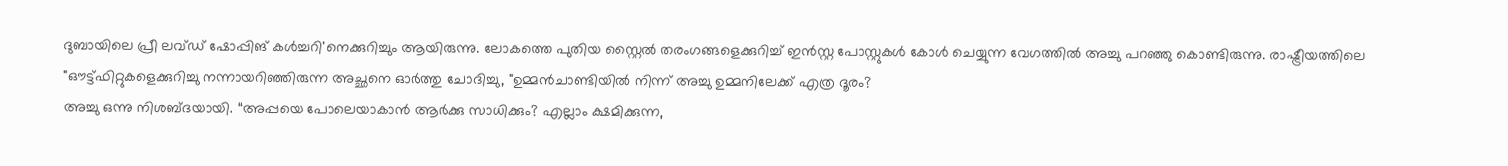ദുബായിലെ പ്രീ ലവ്ഡ് ഷോപ്പിങ് കൾച്ചറി'നെക്കുറിച്ചും ആയിരുന്നു. ലോകത്തെ പുതിയ സ്റ്റൈൽ തരംഗങ്ങളെക്കുറിച്ച് ഇൻസ്റ്റ പോസ്റ്റുകൾ കോൾ ചെയ്യുന്ന വേഗത്തിൽ അച്ചു പറഞ്ഞു കൊണ്ടിരുന്നു. രാഷ്ട്രീയത്തിലെ "ഔട്ട്ഫിറ്റുകളെക്കുറിച്ചു നന്നായറിഞ്ഞിരുന്ന അച്ഛനെ ഓർത്തു ചോദിച്ചു, "ഉമ്മൻചാണ്ടിയിൽ നിന്ന് അച്ചു ഉമ്മനിലേക്ക് എത്ര ദൂരം?
അച്ചു ഒന്നു നിശബ്ദയായി. “അപ്പയെ പോലെയാകാൻ ആർക്കു സാധിക്കും? എല്ലാം ക്ഷമിക്കുന്ന,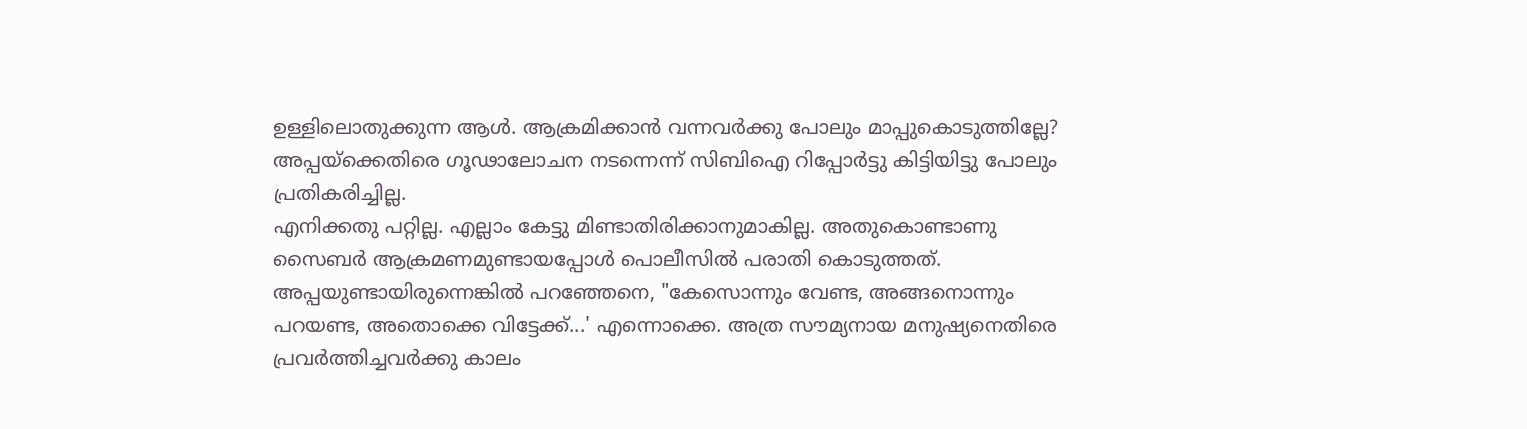ഉള്ളിലൊതുക്കുന്ന ആൾ. ആക്രമിക്കാൻ വന്നവർക്കു പോലും മാപ്പുകൊടുത്തില്ലേ? അപ്പയ്ക്കെതിരെ ഗൂഢാലോചന നടന്നെന്ന് സിബിഐ റിപ്പോർട്ടു കിട്ടിയിട്ടു പോലും പ്രതികരിച്ചില്ല.
എനിക്കതു പറ്റില്ല. എല്ലാം കേട്ടു മിണ്ടാതിരിക്കാനുമാകില്ല. അതുകൊണ്ടാണു സൈബർ ആക്രമണമുണ്ടായപ്പോൾ പൊലീസിൽ പരാതി കൊടുത്തത്. അപ്പയുണ്ടായിരുന്നെങ്കിൽ പറഞ്ഞേനെ, "കേസൊന്നും വേണ്ട, അങ്ങനൊന്നും പറയണ്ട, അതൊക്കെ വിട്ടേക്ക്...' എന്നൊക്കെ. അത്ര സൗമ്യനായ മനുഷ്യനെതിരെ പ്രവർത്തിച്ചവർക്കു കാലം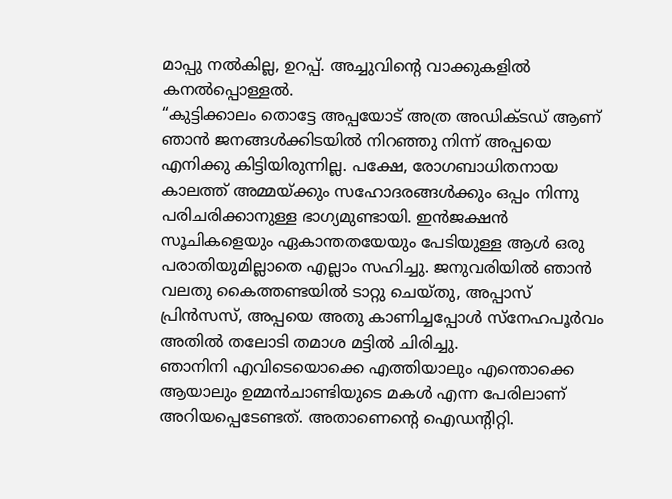മാപ്പു നൽകില്ല, ഉറപ്പ്. അച്ചുവിന്റെ വാക്കുകളിൽ കനൽപ്പൊള്ളൽ.
“കുട്ടിക്കാലം തൊട്ടേ അപ്പയോട് അത്ര അഡിക്ടഡ് ആണ് ഞാൻ ജനങ്ങൾക്കിടയിൽ നിറഞ്ഞു നിന്ന് അപ്പയെ എനിക്കു കിട്ടിയിരുന്നില്ല. പക്ഷേ, രോഗബാധിതനായ കാലത്ത് അമ്മയ്ക്കും സഹോദരങ്ങൾക്കും ഒപ്പം നിന്നു പരിചരിക്കാനുള്ള ഭാഗ്യമുണ്ടായി. ഇൻജക്ഷൻ സൂചികളെയും ഏകാന്തതയേയും പേടിയുള്ള ആൾ ഒരു പരാതിയുമില്ലാതെ എല്ലാം സഹിച്ചു. ജനുവരിയിൽ ഞാൻ വലതു കൈത്തണ്ടയിൽ ടാറ്റു ചെയ്തു, അപ്പാസ് പ്രിൻസസ്, അപ്പയെ അതു കാണിച്ചപ്പോൾ സ്നേഹപൂർവം അതിൽ തലോടി തമാശ മട്ടിൽ ചിരിച്ചു.
ഞാനിനി എവിടെയൊക്കെ എത്തിയാലും എന്തൊക്കെ ആയാലും ഉമ്മൻചാണ്ടിയുടെ മകൾ എന്ന പേരിലാണ് അറിയപ്പെടേണ്ടത്. അതാണെന്റെ ഐഡന്റിറ്റി.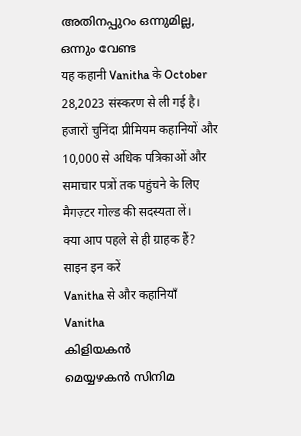അതിനപ്പുറം ഒന്നുമില്ല, ഒന്നും വേണ്ട
यह कहानी Vanitha के October 28,2023 संस्करण से ली गई है।
हजारों चुनिंदा प्रीमियम कहानियों और 10,000 से अधिक पत्रिकाओं और समाचार पत्रों तक पहुंचने के लिए मैगज़्टर गोल्ड की सदस्यता लें।
क्या आप पहले से ही ग्राहक हैं? साइन इन करें
Vanitha से और कहानियाँ
Vanitha
കിളിയകൻ
മെയ്യഴകൻ സിനിമ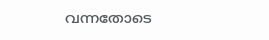വന്നതോടെ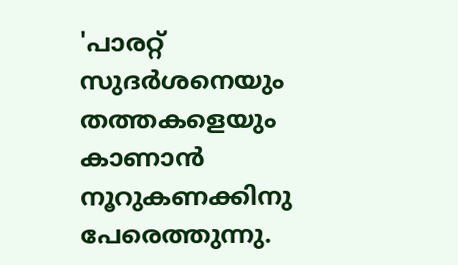'പാരറ്റ് സുദർശനെയും തത്തകളെയും കാണാൻ നൂറുകണക്കിനു പേരെത്തുന്നു.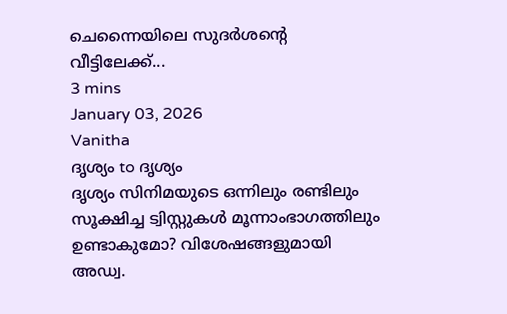ചെന്നൈയിലെ സുദർശന്റെ വീട്ടിലേക്ക്...
3 mins
January 03, 2026
Vanitha
ദൃശ്യം to ദൃശ്യം
ദൃശ്യം സിനിമയുടെ ഒന്നിലും രണ്ടിലും സൂക്ഷിച്ച ട്വിസ്റ്റുകൾ മൂന്നാംഭാഗത്തിലും ഉണ്ടാകുമോ? വിശേഷങ്ങളുമായി അഡ്വ.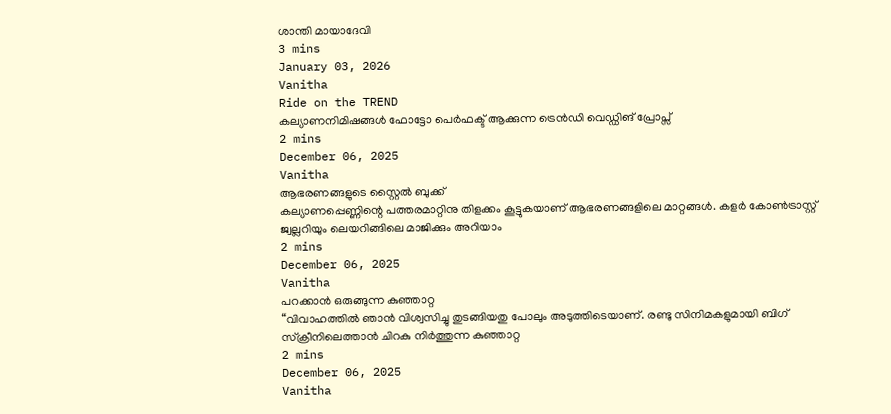ശാന്തി മായാദേവി
3 mins
January 03, 2026
Vanitha
Ride on the TREND
കല്യാണനിമിഷങ്ങൾ ഫോട്ടോ പെർഫക്ട് ആക്കുന്ന ട്രെൻഡി വെഡ്ഡിങ് പ്രോപ്സ്
2 mins
December 06, 2025
Vanitha
ആഭരണങ്ങളുടെ സ്റ്റൈൽ ബുക്ക്
കല്യാണപ്പെണ്ണിന്റെ പത്തരമാറ്റിനു തിളക്കം കൂട്ടുകയാണ് ആഭരണങ്ങളിലെ മാറ്റങ്ങൾ. കളർ കോൺട്രാസ്റ്റ് ജ്വല്ലറിയും ലെയറിങ്ങിലെ മാജിക്കും അറിയാം
2 mins
December 06, 2025
Vanitha
പറക്കാൻ ഒരുങ്ങുന്ന കുഞ്ഞാറ്റ
“വിവാഹത്തിൽ ഞാൻ വിശ്വസിച്ചു തുടങ്ങിയതു പോലും അടുത്തിടെയാണ്. രണ്ടു സിനിമകളുമായി ബിഗ് സ്ക്രീനിലെത്താൻ ചിറകു നിർത്തുന്ന കുഞ്ഞാറ്റ
2 mins
December 06, 2025
Vanitha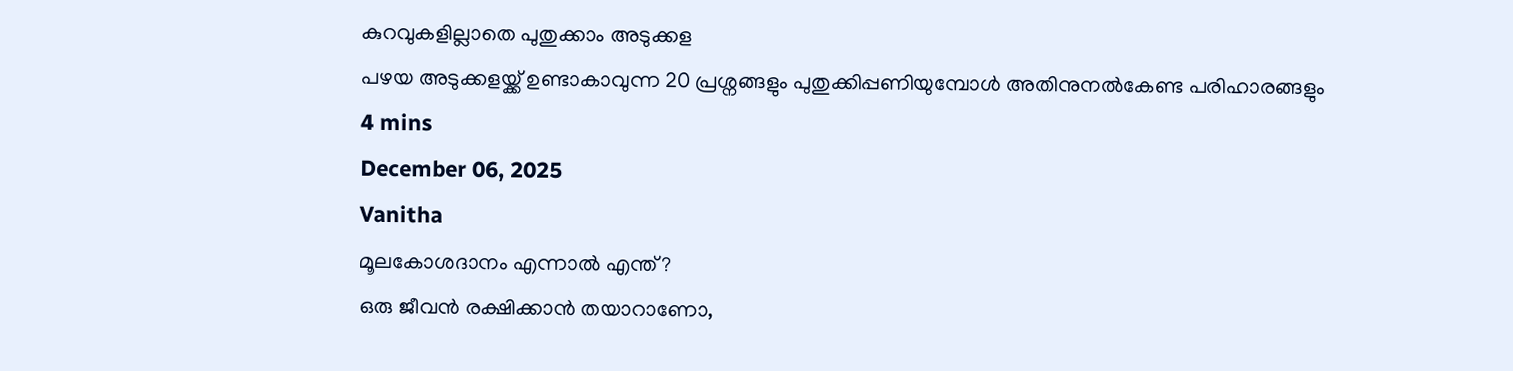കുറവുകളില്ലാതെ പുതുക്കാം അടുക്കള
പഴയ അടുക്കളയ്ക്ക് ഉണ്ടാകാവുന്ന 20 പ്രശ്നങ്ങളും പുതുക്കിപ്പണിയുമ്പോൾ അതിനുനൽകേണ്ട പരിഹാരങ്ങളും
4 mins
December 06, 2025
Vanitha
മൂലകോശദാനം എന്നാൽ എന്ത്?
ഒരു ജീവൻ രക്ഷിക്കാൻ തയാറാണോ,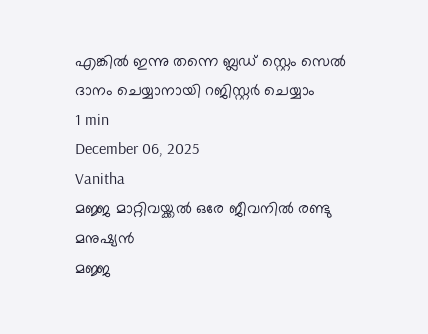എങ്കിൽ ഇന്നു തന്നെ ബ്ലഡ് സ്റ്റെം സെൽ ദാനം ചെയ്യാനായി റജിസ്റ്റർ ചെയ്യാം
1 min
December 06, 2025
Vanitha
മജ്ജ മാറ്റിവയ്ക്കൽ ഒരേ ജീവനിൽ രണ്ടു മനുഷ്യൻ
മജ്ജ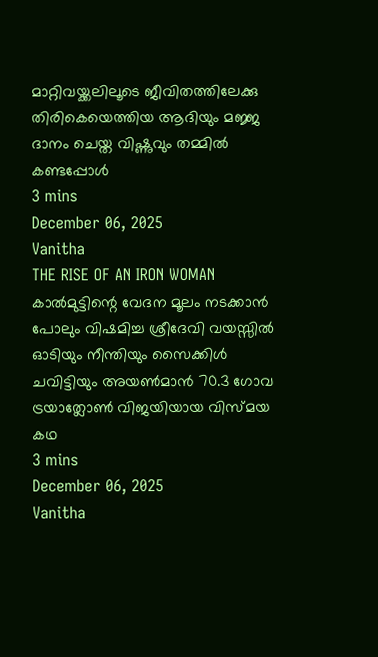മാറ്റിവയ്ക്കലിലൂടെ ജീവിതത്തിലേക്കു തിരികെയെത്തിയ ആദിയും മജ്ജ ദാനം ചെയ്ത വിഷ്ണുവും തമ്മിൽ കണ്ടപ്പോൾ
3 mins
December 06, 2025
Vanitha
THE RISE OF AN IRON WOMAN
കാൽമുട്ടിന്റെ വേദന മൂലം നടക്കാൻ പോലും വിഷമിച്ച ശ്രീദേവി വയസ്സിൽ ഓടിയും നീന്തിയും സൈക്കിൾ ചവിട്ടിയും അയൺമാൻ 70.3 ഗോവ ട്രയാത്ലോൺ വിജയിയായ വിസ്മയ കഥ
3 mins
December 06, 2025
Vanitha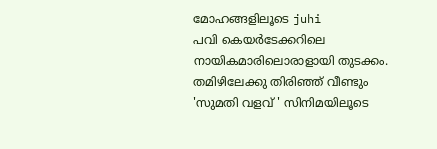മോഹങ്ങളിലൂടെ juhi
പവി കെയർടേക്കറിലെ നായികമാരിലൊരാളായി തുടക്കം. തമിഴിലേക്കു തിരിഞ്ഞ് വീണ്ടും 'സുമതി വളവ് ' സിനിമയിലൂടെ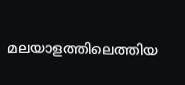മലയാളത്തിലെത്തിയ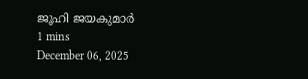ജൂഹി ജയകുമാർ
1 mins
December 06, 2025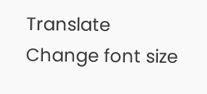Translate
Change font size